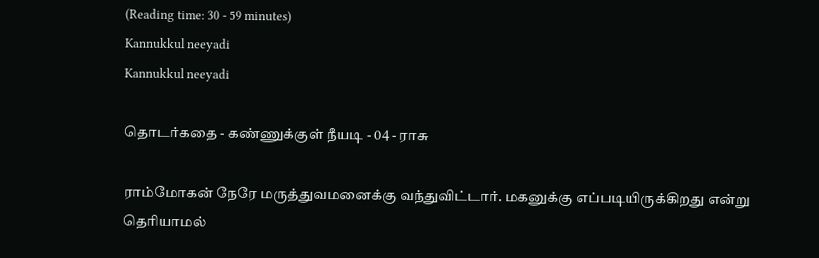(Reading time: 30 - 59 minutes)
Kannukkul neeyadi
Kannukkul neeyadi

தொடர்கதை - கண்ணுக்குள் நீயடி - 04 - ராசு

ராம்மோகன் நேரே மருத்துவமனைக்கு வந்துவிட்டார். மகனுக்கு எப்படியிருக்கிறது என்று தெரியாமல்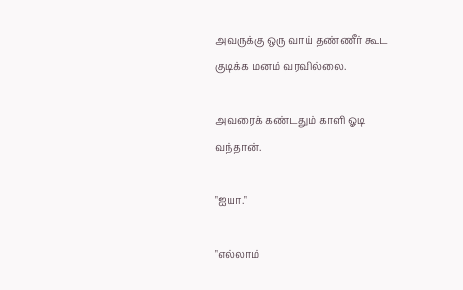அவருக்கு ஒரு வாய் தண்ணீர் கூட குடிக்க மனம் வரவில்லை.

அவரைக் கண்டதும் காளி ஓடி வந்தான்.

"ஐயா."

"எல்லாம்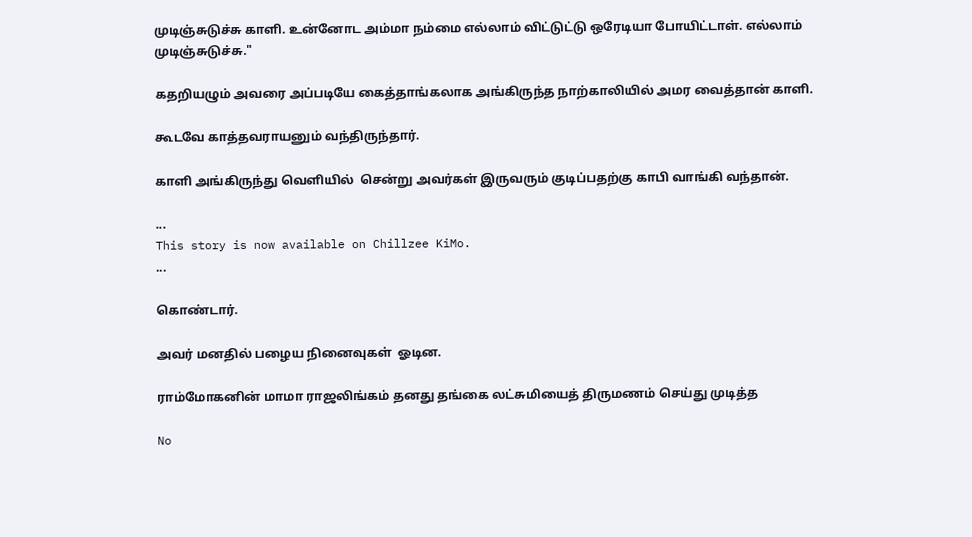முடிஞ்சுடுச்சு காளி. உன்னோட அம்மா நம்மை எல்லாம் விட்டுட்டு ஒரேடியா போயிட்டாள். எல்லாம் முடிஞ்சுடுச்சு."

கதறியழும் அவரை அப்படியே கைத்தாங்கலாக அங்கிருந்த நாற்காலியில் அமர வைத்தான் காளி.

கூடவே காத்தவராயனும் வந்திருந்தார்.

காளி அங்கிருந்து வெளியில்  சென்று அவர்கள் இருவரும் குடிப்பதற்கு காபி வாங்கி வந்தான்.

...
This story is now available on Chillzee KiMo.
...

கொண்டார்.

அவர் மனதில் பழைய நினைவுகள்  ஓடின.

ராம்மோகனின் மாமா ராஜலிங்கம் தனது தங்கை லட்சுமியைத் திருமணம் செய்து முடித்த

No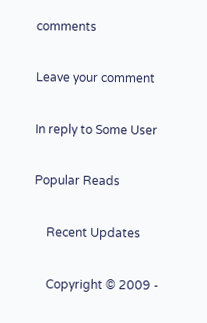comments

Leave your comment

In reply to Some User

Popular Reads

    Recent Updates

    Copyright © 2009 -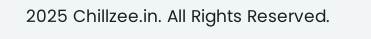2025 Chillzee.in. All Rights Reserved.